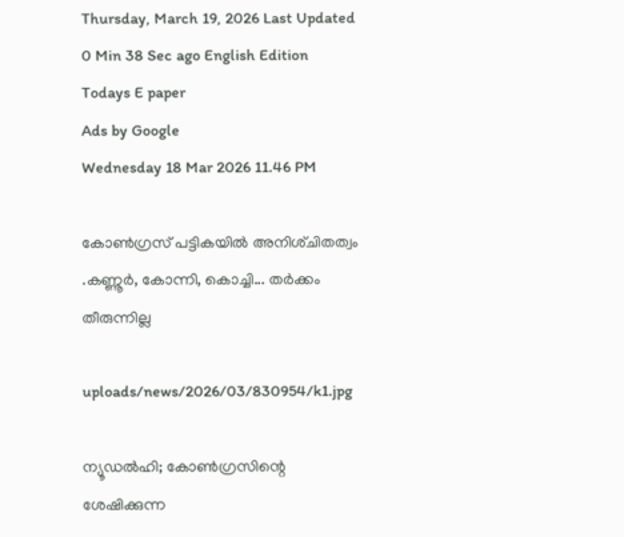Thursday, March 19, 2026 Last Updated 0 Min 38 Sec ago English Edition
Todays E paper
Ads by Google
Wednesday 18 Mar 2026 11.46 PM

കോണ്‍ഗ്രസ്‌ പട്ടികയില്‍ അനിശ്‌ചിതത്വം .കണ്ണൂര്‍, കോന്നി, കൊച്ചി... തര്‍ക്കം തീരുന്നില്ല

uploads/news/2026/03/830954/k1.jpg

ന്യൂഡല്‍ഹി; കോണ്‍ഗ്രസിന്റെ ശേഷിക്കുന്ന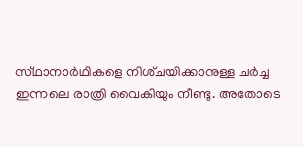സ്‌ഥാനാര്‍ഥികളെ നിശ്‌ചയിക്കാനുള്ള ചര്‍ച്ച ഇന്നലെ രാത്രി വൈകിയും നീണ്ടു. അതോടെ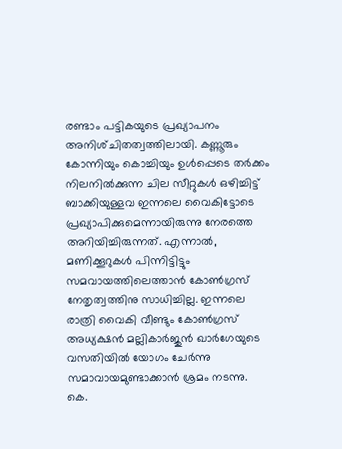രണ്ടാം പട്ടികയുടെ പ്രഖ്യാപനം അനിശ്‌ചിതത്വത്തിലായി. കണ്ണൂരും കോന്നിയും കൊച്ചിയും ഉള്‍പ്പെടെ തര്‍ക്കം നിലനില്‍ക്കുന്ന ചില സീറ്റുകള്‍ ഒഴിച്ചിട്ട്‌ ബാക്കിയുള്ളവ ഇന്നലെ വൈകിട്ടോടെ പ്രഖ്യാപിക്കുമെന്നായിരുന്നു നേരത്തെ അറിയിച്ചിരുന്നത്‌. എന്നാല്‍, മണിക്കൂറുകള്‍ പിന്നിട്ടിട്ടും സമവായത്തിലെത്താന്‍ കോണ്‍ഗ്രസ്‌ നേതൃത്വത്തിനു സാധിച്ചില്ല. ഇന്നലെ രാത്രി വൈകി വീണ്ടും കോണ്‍ഗ്രസ്‌ അധ്യക്ഷന്‍ മല്ലികാര്‍ജുന്‍ ഖാര്‍ഗേയുടെ വസതിയില്‍ യോഗം ചേര്‍ന്നു സമാവായമുണ്ടാക്കാന്‍ ശ്രമം നടന്നു.
കെ.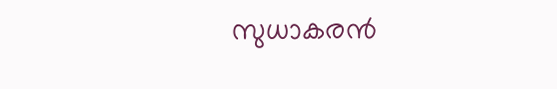സുധാകരന്‍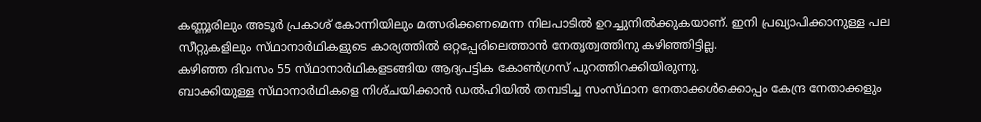കണ്ണൂരിലും അടൂര്‍ പ്രകാശ്‌ കോന്നിയിലും മത്സരിക്കണമെന്ന നിലപാടില്‍ ഉറച്ചുനില്‍ക്കുകയാണ്‌. ഇനി പ്രഖ്യാപിക്കാനുള്ള പല സീറ്റുകളിലും സ്‌ഥാനാര്‍ഥികളുടെ കാര്യത്തില്‍ ഒറ്റപ്പേരിലെത്താന്‍ നേതൃത്വത്തിനു കഴിഞ്ഞിട്ടില്ല.
കഴിഞ്ഞ ദിവസം 55 സ്‌ഥാനാര്‍ഥികളടങ്ങിയ ആദ്യപട്ടിക കോണ്‍ഗ്രസ്‌ പുറത്തിറക്കിയിരുന്നു.
ബാക്കിയുള്ള സ്‌ഥാനാര്‍ഥികളെ നിശ്‌ചയിക്കാന്‍ ഡല്‍ഹിയില്‍ തമ്പടിച്ച സംസ്‌ഥാന നേതാക്കള്‍ക്കൊപ്പം കേന്ദ്ര നേതാക്കളും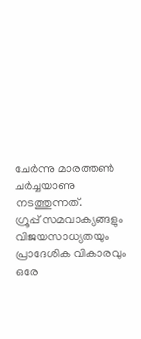ചേര്‍ന്നു മാരത്തണ്‍ ചര്‍ച്ചയാണു നടത്തുന്നത്‌.
ഗ്രൂപ്പ്‌ സമവാക്യങ്ങളും വിജയസാധ്യതയും പ്രാദേശിക വികാരവും ഒരേ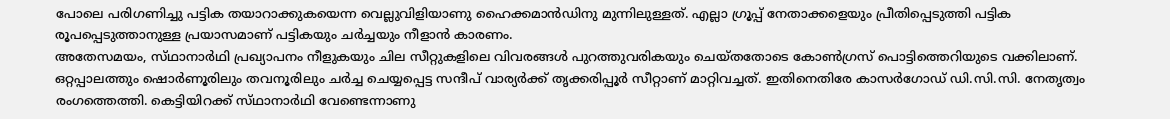പോലെ പരിഗണിച്ചു പട്ടിക തയാറാക്കുകയെന്ന വെല്ലുവിളിയാണു ഹൈക്കമാന്‍ഡിനു മുന്നിലുള്ളത്‌. എല്ലാ ഗ്രൂപ്പ്‌ നേതാക്കളെയും പ്രീതിപ്പെടുത്തി പട്ടിക രൂപപ്പെടുത്താനുള്ള പ്രയാസമാണ്‌ പട്ടികയും ചര്‍ച്ചയും നീളാന്‍ കാരണം.
അതേസമയം, സ്‌ഥാനാര്‍ഥി പ്രഖ്യാപനം നീളുകയും ചില സീറ്റുകളിലെ വിവരങ്ങള്‍ പുറത്തുവരികയും ചെയ്‌തതോടെ കോണ്‍ഗ്രസ്‌ പൊട്ടിത്തെറിയുടെ വക്കിലാണ്‌. ഒറ്റപ്പാലത്തും ഷൊര്‍ണൂരിലും തവനൂരിലും ചര്‍ച്ച ചെയ്യപ്പെട്ട സന്ദീപ്‌ വാര്യര്‍ക്ക്‌ തൃക്കരിപ്പൂര്‍ സീറ്റാണ്‌ മാറ്റിവച്ചത്‌. ഇതിനെതിരേ കാസര്‍ഗോഡ്‌ ഡി.സി.സി. നേതൃത്വം രംഗത്തെത്തി. കെട്ടിയിറക്ക്‌ സ്‌ഥാനാര്‍ഥി വേണ്ടെന്നാണു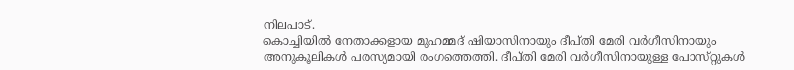നിലപാട്‌.
കൊച്ചിയില്‍ നേതാക്കളായ മുഹമ്മദ്‌ ഷിയാസിനായും ദീപ്‌തി മേരി വര്‍ഗീസിനായും അനുകൂലികള്‍ പരസ്യമായി രംഗത്തെത്തി. ദീപ്‌തി മേരി വര്‍ഗീസിനായുള്ള പോസ്‌റ്റുകള്‍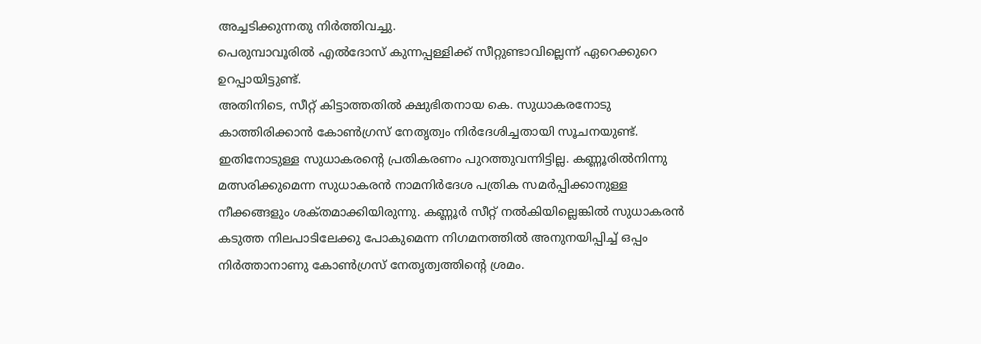അച്ചടിക്കുന്നതു നിര്‍ത്തിവച്ചു.
പെരുമ്പാവൂരില്‍ എല്‍ദോസ്‌ കുന്നപ്പള്ളിക്ക്‌ സീറ്റുണ്ടാവില്ലെന്ന്‌ ഏറെക്കുറെ ഉറപ്പായിട്ടുണ്ട്‌.
അതിനിടെ, സീറ്റ്‌ കിട്ടാത്തതില്‍ ക്ഷുഭിതനായ കെ. സുധാകരനോടു കാത്തിരിക്കാന്‍ കോണ്‍ഗ്രസ്‌ നേതൃത്വം നിര്‍ദേശിച്ചതായി സൂചനയുണ്ട്‌. ഇതിനോടുള്ള സുധാകരന്റെ പ്രതികരണം പുറത്തുവന്നിട്ടില്ല. കണ്ണൂരില്‍നിന്നു മത്സരിക്കുമെന്ന സുധാകരന്‍ നാമനിര്‍ദേശ പത്രിക സമര്‍പ്പിക്കാനുള്ള നീക്കങ്ങളും ശക്‌തമാക്കിയിരുന്നു. കണ്ണൂര്‍ സീറ്റ്‌ നല്‍കിയില്ലെങ്കില്‍ സുധാകരന്‍ കടുത്ത നിലപാടിലേക്കു പോകുമെന്ന നിഗമനത്തില്‍ അനുനയിപ്പിച്ച്‌ ഒപ്പം നിര്‍ത്താനാണു കോണ്‍ഗ്രസ്‌ നേതൃത്വത്തിന്റെ ശ്രമം.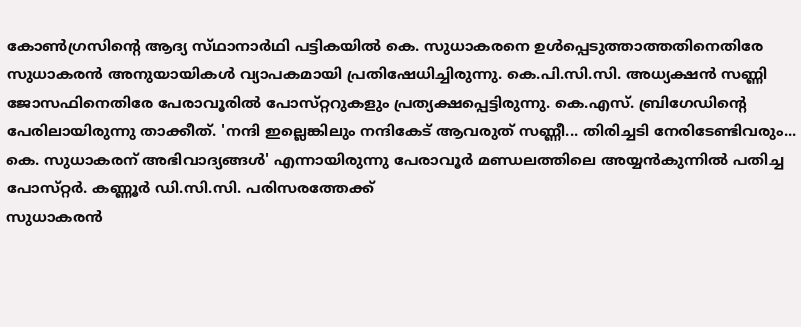കോണ്‍ഗ്രസിന്റെ ആദ്യ സ്‌ഥാനാര്‍ഥി പട്ടികയില്‍ കെ. സുധാകരനെ ഉള്‍പ്പെടുത്താത്തതിനെതിരേ സുധാകരന്‍ അനുയായികള്‍ വ്യാപകമായി പ്രതിഷേധിച്ചിരുന്നു. കെ.പി.സി.സി. അധ്യക്ഷന്‍ സണ്ണി ജോസഫിനെതിരേ പേരാവൂരില്‍ പോസ്‌റ്ററുകളും പ്രത്യക്ഷപ്പെട്ടിരുന്നു. കെ.എസ്‌. ബ്രിഗേഡിന്റെ പേരിലായിരുന്നു താക്കീത്‌. 'നന്ദി ഇല്ലെങ്കിലും നന്ദികേട്‌ ആവരുത്‌ സണ്ണീ... തിരിച്ചടി നേരിടേണ്ടിവരും...
കെ. സുധാകരന്‌ അഭിവാദ്യങ്ങള്‍' എന്നായിരുന്നു പേരാവൂര്‍ മണ്ഡലത്തിലെ അയ്യന്‍കുന്നില്‍ പതിച്ച പോസ്‌റ്റര്‍. കണ്ണൂര്‍ ഡി.സി.സി. പരിസരത്തേക്ക്‌
സുധാകരന്‍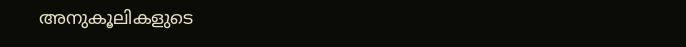അനുകൂലികളുടെ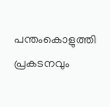പന്തംകൊളുത്തി പ്രകടനവും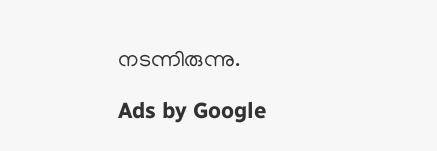നടന്നിരുന്നു.

Ads by Google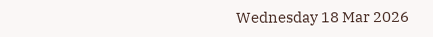Wednesday 18 Mar 2026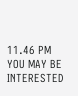11.46 PM
YOU MAY BE INTERESTED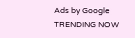Ads by Google
TRENDING NOW